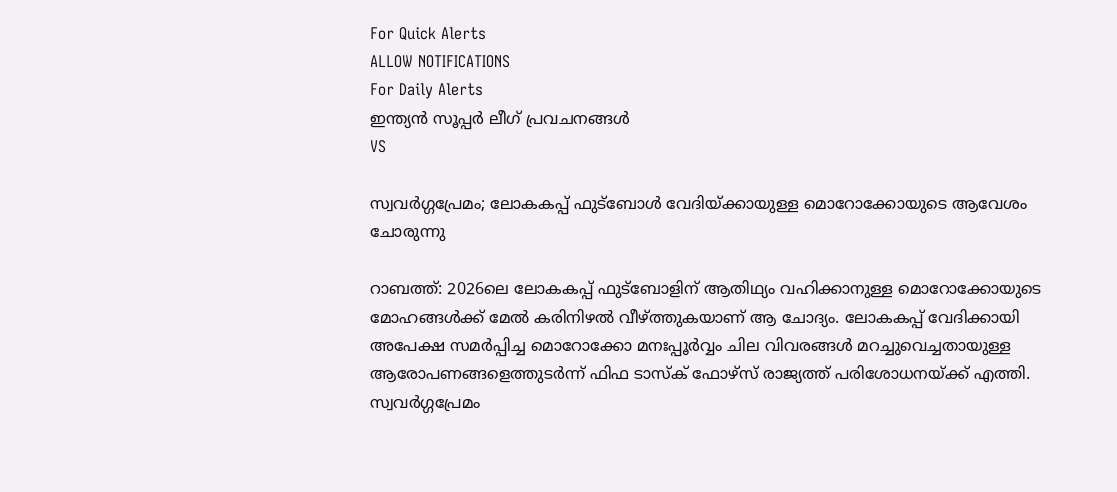For Quick Alerts
ALLOW NOTIFICATIONS
For Daily Alerts
ഇന്ത്യന്‍ സൂപ്പര്‍ ലീഗ്‌ പ്രവചനങ്ങൾ
VS

സ്വവര്‍ഗ്ഗപ്രേമം; ലോകകപ്പ് ഫുട്‌ബോള്‍ വേദിയ്ക്കായുള്ള മൊറോക്കോയുടെ ആവേശം ചോരുന്നു

റാബത്ത്: 2026ലെ ലോകകപ്പ് ഫുട്‌ബോളിന് ആതിഥ്യം വഹിക്കാനുള്ള മൊറോക്കോയുടെ മോഹങ്ങള്‍ക്ക് മേല്‍ കരിനിഴല്‍ വീഴ്ത്തുകയാണ് ആ ചോദ്യം. ലോകകപ്പ് വേദിക്കായി അപേക്ഷ സമര്‍പ്പിച്ച മൊറോക്കോ മനഃപ്പൂര്‍വ്വം ചില വിവരങ്ങള്‍ മറച്ചുവെച്ചതായുള്ള ആരോപണങ്ങളെത്തുടര്‍ന്ന് ഫിഫ ടാസ്‌ക് ഫോഴ്‌സ് രാജ്യത്ത് പരിശോധനയ്ക്ക് എത്തി. സ്വവര്‍ഗ്ഗപ്രേമം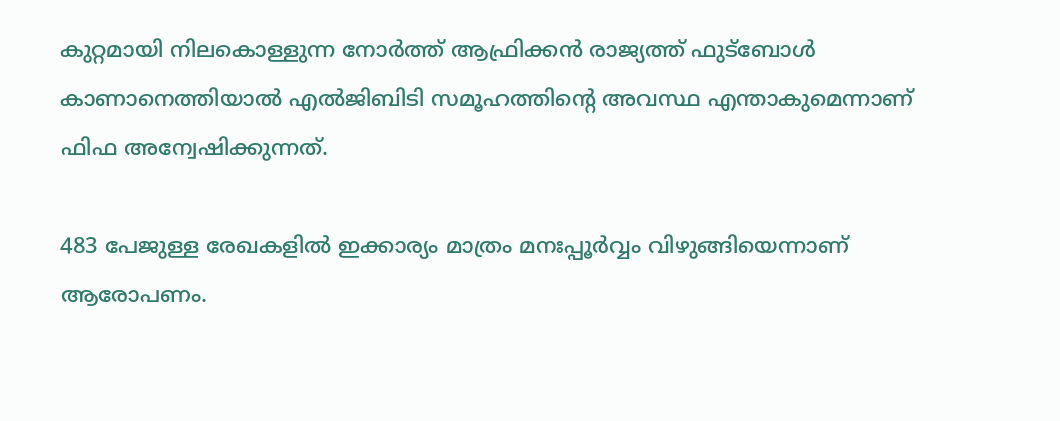കുറ്റമായി നിലകൊള്ളുന്ന നോര്‍ത്ത് ആഫ്രിക്കന്‍ രാജ്യത്ത് ഫുട്‌ബോള്‍ കാണാനെത്തിയാല്‍ എല്‍ജിബിടി സമൂഹത്തിന്റെ അവസ്ഥ എന്താകുമെന്നാണ് ഫിഫ അന്വേഷിക്കുന്നത്.

483 പേജുള്ള രേഖകളില്‍ ഇക്കാര്യം മാത്രം മനഃപ്പൂര്‍വ്വം വിഴുങ്ങിയെന്നാണ് ആരോപണം.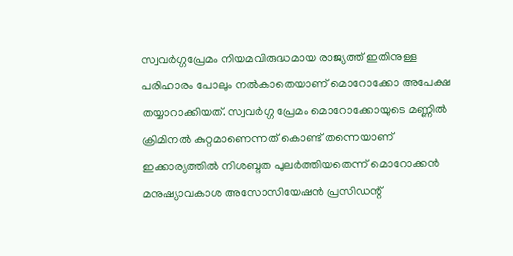സ്വവര്‍ഗ്ഗപ്രേമം നിയമവിരുദ്ധമായ രാജ്യത്ത് ഇതിനുള്ള പരിഹാരം പോലും നല്‍കാതെയാണ് മൊറോക്കോ അപേക്ഷ തയ്യാറാക്കിയത്. സ്വവര്‍ഗ്ഗ പ്രേമം മൊറോക്കോയുടെ മണ്ണില്‍ ക്രിമിനല്‍ കുറ്റമാണെന്നത് കൊണ്ട് തന്നെയാണ് ഇക്കാര്യത്തില്‍ നിശബ്ദത പുലര്‍ത്തിയതെന്ന് മൊറോക്കന്‍ മനുഷ്യാവകാശ അസോസിയേഷന്‍ പ്രസിഡന്റ്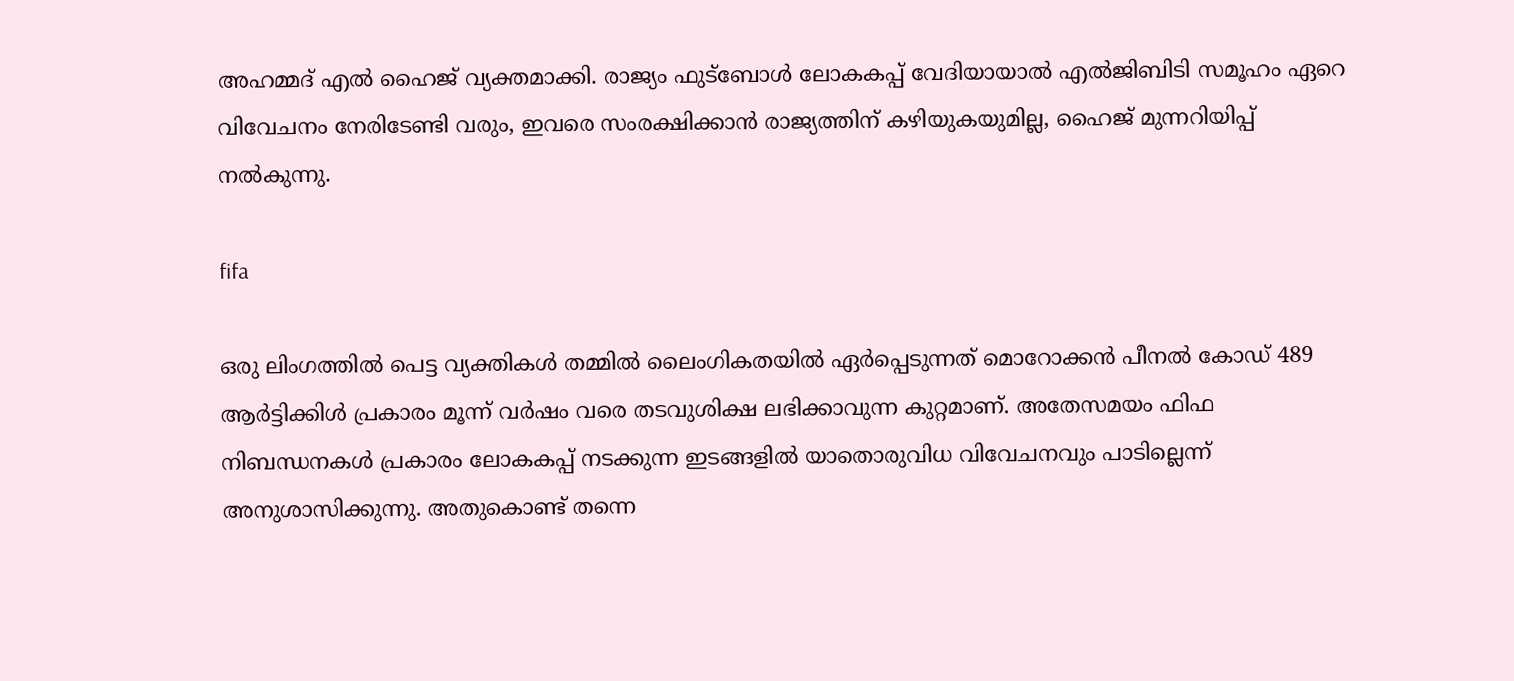അഹമ്മദ് എല്‍ ഹൈജ് വ്യക്തമാക്കി. രാജ്യം ഫുട്‌ബോള്‍ ലോകകപ്പ് വേദിയായാല്‍ എല്‍ജിബിടി സമൂഹം ഏറെ വിവേചനം നേരിടേണ്ടി വരും, ഇവരെ സംരക്ഷിക്കാന്‍ രാജ്യത്തിന് കഴിയുകയുമില്ല, ഹൈജ് മുന്നറിയിപ്പ് നല്‍കുന്നു.

fifa

ഒരു ലിംഗത്തില്‍ പെട്ട വ്യക്തികള്‍ തമ്മില്‍ ലൈംഗികതയില്‍ ഏര്‍പ്പെടുന്നത് മൊറോക്കന്‍ പീനല്‍ കോഡ് 489 ആര്‍ട്ടിക്കിള്‍ പ്രകാരം മൂന്ന് വര്‍ഷം വരെ തടവുശിക്ഷ ലഭിക്കാവുന്ന കുറ്റമാണ്. അതേസമയം ഫിഫ നിബന്ധനകള്‍ പ്രകാരം ലോകകപ്പ് നടക്കുന്ന ഇടങ്ങളില്‍ യാതൊരുവിധ വിവേചനവും പാടില്ലെന്ന് അനുശാസിക്കുന്നു. അതുകൊണ്ട് തന്നെ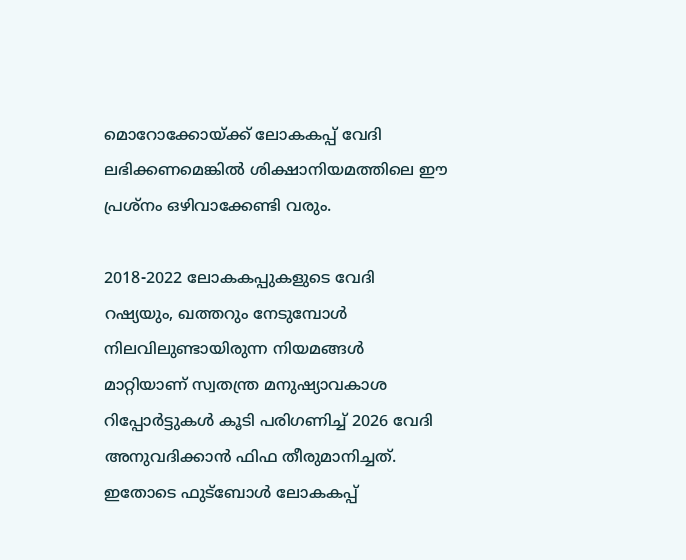മൊറോക്കോയ്ക്ക് ലോകകപ്പ് വേദി ലഭിക്കണമെങ്കില്‍ ശിക്ഷാനിയമത്തിലെ ഈ പ്രശ്‌നം ഒഴിവാക്കേണ്ടി വരും.

2018-2022 ലോകകപ്പുകളുടെ വേദി റഷ്യയും, ഖത്തറും നേടുമ്പോള്‍ നിലവിലുണ്ടായിരുന്ന നിയമങ്ങള്‍ മാറ്റിയാണ് സ്വതന്ത്ര മനുഷ്യാവകാശ റിപ്പോര്‍ട്ടുകള്‍ കൂടി പരിഗണിച്ച് 2026 വേദി അനുവദിക്കാന്‍ ഫിഫ തീരുമാനിച്ചത്. ഇതോടെ ഫുട്‌ബോള്‍ ലോകകപ്പ്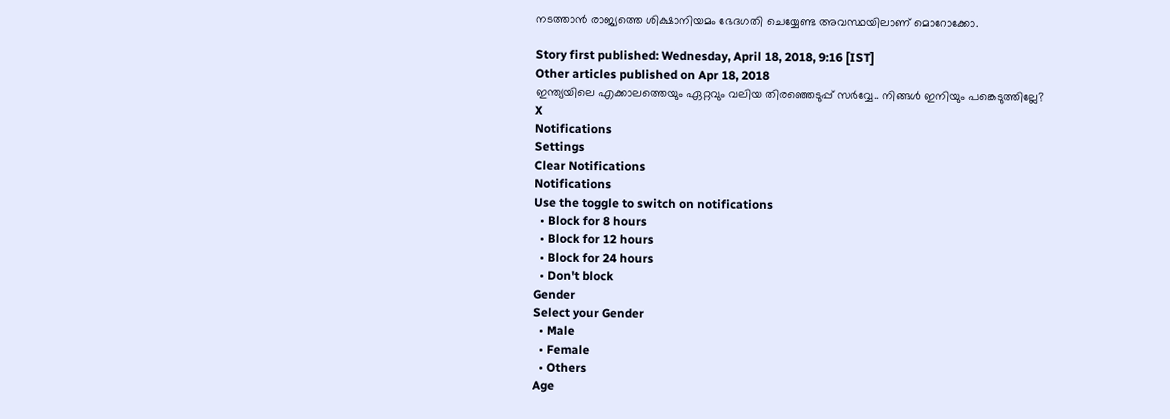നടത്താന്‍ രാജ്യത്തെ ശിക്ഷാനിയമം ഭേദഗതി ചെയ്യേണ്ട അവസ്ഥയിലാണ് മൊറോക്കോ.

Story first published: Wednesday, April 18, 2018, 9:16 [IST]
Other articles published on Apr 18, 2018
ഇന്ത്യയിലെ എക്കാലത്തെയും ഏറ്റവും വലിയ തിരഞ്ഞെടുപ്പ് സർവ്വേ.. നിങ്ങൾ ഇനിയും പങ്കെടുത്തില്ലേ?
X
Notifications
Settings
Clear Notifications
Notifications
Use the toggle to switch on notifications
  • Block for 8 hours
  • Block for 12 hours
  • Block for 24 hours
  • Don't block
Gender
Select your Gender
  • Male
  • Female
  • Others
Age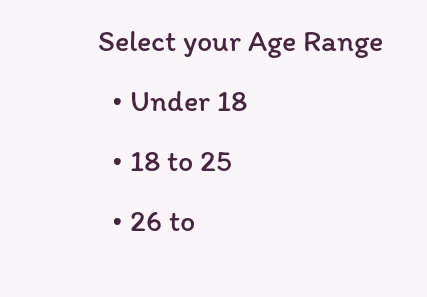Select your Age Range
  • Under 18
  • 18 to 25
  • 26 to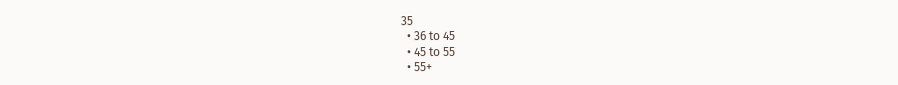35
  • 36 to 45
  • 45 to 55
  • 55+